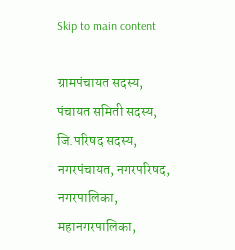Skip to main content

ग्रामपंचायत सदस्य, पंचायत समिती सदस्य, जि.परिषद सदस्य, नगरपंचायत, नगरपरिषद, नगरपालिका, महानगरपालिका,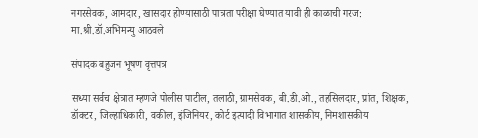नगरसेवक, आमदार, खासदार होण्यासाठी पात्रता परीक्षा घेण्यात यावी ही काळाची गरज: मा.श्री.डॉ.अभिमन्यु आठवले

संपादक बहुजन भूषण वृत्तपत्र

सध्या सर्वच क्षेत्रात म्हणजे पोलीस पाटील, तलाठी, ग्रामसेवक, बी.डी.ओ., तहसिलदार, प्रांत, शिक्षक, डॉक्टर, जिल्हाधिकारी, वकील, इंजिनियर, कोर्ट इत्यादी विभागात शासकीय, निमशासकीय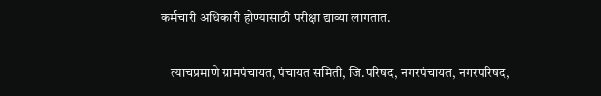कर्मचारी अधिकारी होण्यासाठी परीक्षा द्याव्या लागतात.

    त्याचप्रमाणे ग्रामपंचायत, पंचायत समिती, जि.परिषद, नगरपंचायत, नगरपरिषद,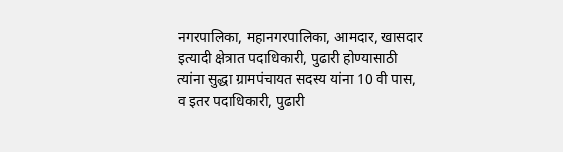नगरपालिका, महानगरपालिका, आमदार, खासदार इत्यादी क्षेत्रात पदाधिकारी, पुढारी होण्यासाठी त्यांना सुद्धा ग्रामपंचायत सदस्य यांना 10 वी पास, व इतर पदाधिकारी, पुढारी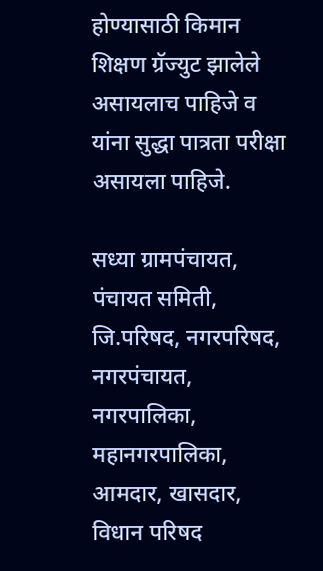होण्यासाठी किमान शिक्षण ग्रॅज्युट झालेले असायलाच पाहिजे व यांना सुद्धा पात्रता परीक्षा असायला पाहिजे.

सध्या ग्रामपंचायत, पंचायत समिती, जि.परिषद, नगरपरिषद, नगरपंचायत, नगरपालिका, महानगरपालिका, आमदार, खासदार, विधान परिषद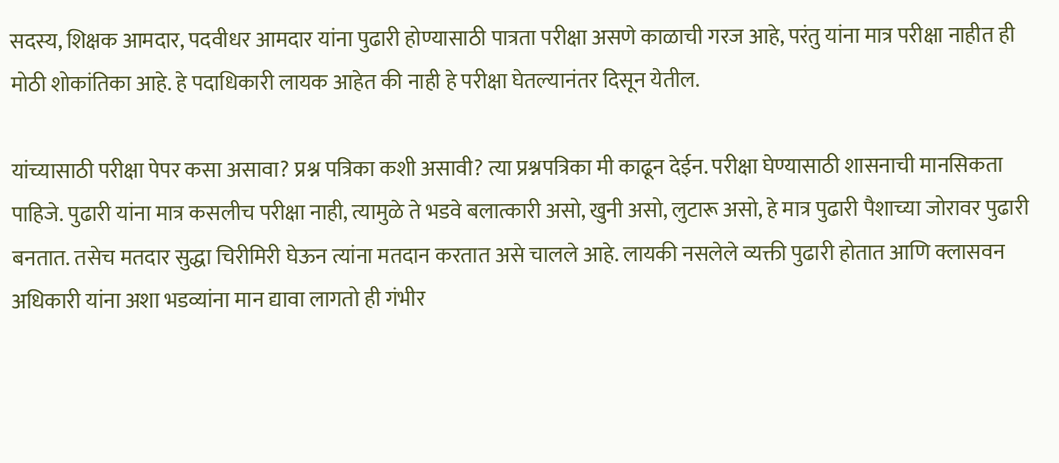सदस्य, शिक्षक आमदार, पदवीधर आमदार यांना पुढारी होण्यासाठी पात्रता परीक्षा असणे काळाची गरज आहे, परंतु यांना मात्र परीक्षा नाहीत ही मोठी शोकांतिका आहे. हे पदाधिकारी लायक आहेत की नाही हे परीक्षा घेतल्यानंतर दिसून येतील.

यांच्यासाठी परीक्षा पेपर कसा असावा? प्रश्न पत्रिका कशी असावी? त्या प्रश्नपत्रिका मी काढून देईन. परीक्षा घेण्यासाठी शासनाची मानसिकता पाहिजे. पुढारी यांना मात्र कसलीच परीक्षा नाही, त्यामुळे ते भडवे बलात्कारी असो, खुनी असो, लुटारू असो, हे मात्र पुढारी पैशाच्या जोरावर पुढारी बनतात. तसेच मतदार सुद्धा चिरीमिरी घेऊन त्यांना मतदान करतात असे चालले आहे. लायकी नसलेले व्यक्ती पुढारी होतात आणि क्लासवन अधिकारी यांना अशा भडव्यांना मान द्यावा लागतो ही गंभीर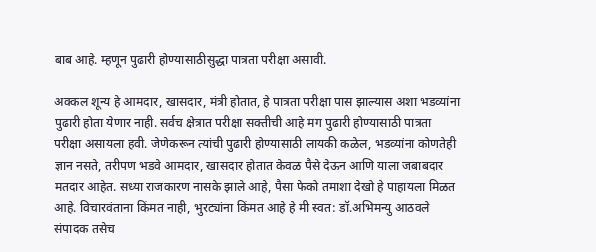बाब आहे. म्हणून पुढारी होण्यासाठीसुद्धा पात्रता परीक्षा असावी.

अक्कल शून्य हे आमदार, खासदार, मंत्री होतात, हे पात्रता परीक्षा पास झाल्यास अशा भडव्यांना पुढारी होता येणार नाही. सर्वच क्षेत्रात परीक्षा सक्तीची आहे मग पुढारी होण्यासाठी पात्रता परीक्षा असायला हवी. जेणेकरून त्यांची पुढारी होण्यासाठी लायकी कळेल, भडव्यांना कोणतेही ज्ञान नसते, तरीपण भडवे आमदार, खासदार होतात केवळ पैसे देऊन आणि याला जबाबदार मतदार आहेत. सध्या राजकारण नासके झाले आहे, पैसा फेको तमाशा देखो हे पाहायला मिळत आहे. विचारवंताना किंमत नाही, भुरट्यांना किंमत आहे हे मी स्वत: डॉ.अभिमन्यु आठवले संपादक तसेच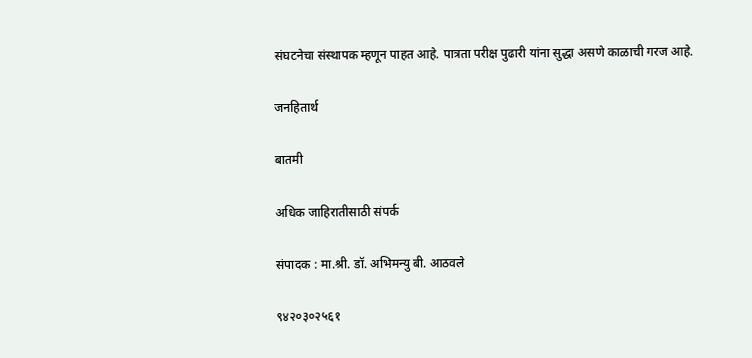संघटनेचा संस्थापक म्हणून पाहत आहे. पात्रता परीक्ष पुढारी यांना सुद्धा असणे काळाची गरज आहे.

जनहितार्थ

बातमी

अधिक जाहिरातीसाठी संपर्क

संपादक : मा.श्री. डॉ. अभिमन्यु बी. आठवले

९४२०३०२५६१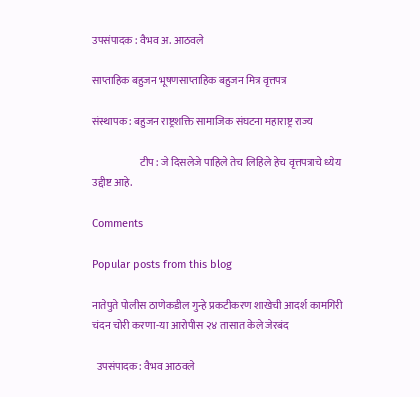उपसंपादक : वैभव अ. आठवले

साप्ताहिक बहुजन भूषणसाप्ताहिक बहुजन मित्र वृत्तपत्र

संस्थापक : बहुजन राष्ट्रशक्ति सामाजिक संघटना महाराष्ट्र राज्य

                       टीप : जे दिसलेजे पाहिले तेच लिहिले हेच वृत्तपत्राचे ध्येय उद्दीष्ट आहे.

Comments

Popular posts from this blog

नातेपुते पोलीस ठाणेकडील गुन्हे प्रकटीकरण शाखेची आदर्श कामगिरी चंदन चोरी करणा-या आरोपीस २४ तासात केले जेरबंद

  उपसंपादक: वैभव आठवले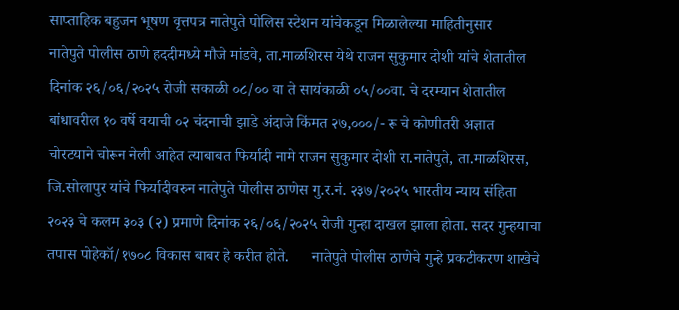साप्ताहिक बहुजन भूषण वृत्तपत्र नातेपुते पोलिस स्टेशन यांचेकडून मिळालेल्या माहितीनुसार      नातेपुते पोलीस ठाणे हददीमध्ये मौजे मांडवे, ता.माळशिरस येथे राजन सुकुमार दोशी यांचे शेतातील दिनांक २६/०६/२०२५ रोजी सकाळी ०८/०० वा ते सायंकाळी ०५/००वा. चे दरम्यान शेतातील बांधावरील १० वर्षे वयाची ०२ चंदनाची झाडे अंदाजे किंमत २७,०००/- रू चे कोणीतरी अज्ञात चोरटयाने चोरून नेली आहेत त्याबाबत फिर्यादी नामे राजन सुकुमार दोशी रा.नातेपुते, ता.माळशिरस, जि.सोलापुर यांचे फिर्यादीवरुन नातेपुते पोलीस ठाणेस गु.र.नं. २३७/२०२५ भारतीय न्याय संहिता २०२३ चे कलम ३०३ (२) प्रमाणे दिनांक २६/०६/२०२५ रोजी गुन्हा दाखल झाला होता. सदर गुन्हयाचा तपास पोहेकॉ/१७०८ विकास बाबर हे करीत होते.      नातेपुते पोलीस ठाणेचे गुन्हे प्रकटीकरण शाखेचे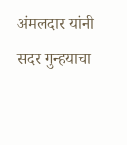अंमलदार यांनी सदर गुन्हयाचा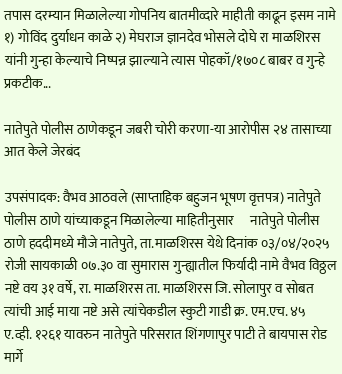तपास दरम्यान मिळालेल्या गोपनिय बातमीव्दारे माहीती काढून इसम नामे १) गोविंद दुर्याधन काळे २) मेघराज ज्ञानदेव भोसले दोघे रा माळशिरस यांनी गुन्हा केल्याचे निष्पन्न झाल्याने त्यास पोहकॉ/१७०८ बाबर व गुन्हे प्रकटीक...

नातेपुते पोलीस ठाणेकडून जबरी चोरी करणा-या आरोपीस २४ तासाच्या आत केले जेरबंद

उपसंपादक: वैभव आठवले (साप्ताहिक बहुजन भूषण वृत्तपत्र) नातेपुते पोलीस ठाणे यांच्याकडून मिळालेल्या माहितीनुसार      नातेपुते पोलीस ठाणे हददीमध्ये मौजे नातेपुते, ता.माळशिरस येथे दिनांक ०३/०४/२०२५ रोजी सायकाळी ०७.३० वा सुमारास गुन्ह्यातील फिर्यादी नामे वैभव विठ्ठल नष्टे वय ३१ वर्षे, रा. माळशिरस ता. माळशिरस जि. सोलापुर व सोबत त्यांची आई माया नष्टे असे त्यांचेकडील स्कुटी गाडी क्र. एम.एच. ४५ ए.व्ही. १२६१ यावरुन नातेपुते परिसरात शिंगणापुर पाटी ते बायपास रोड मार्गे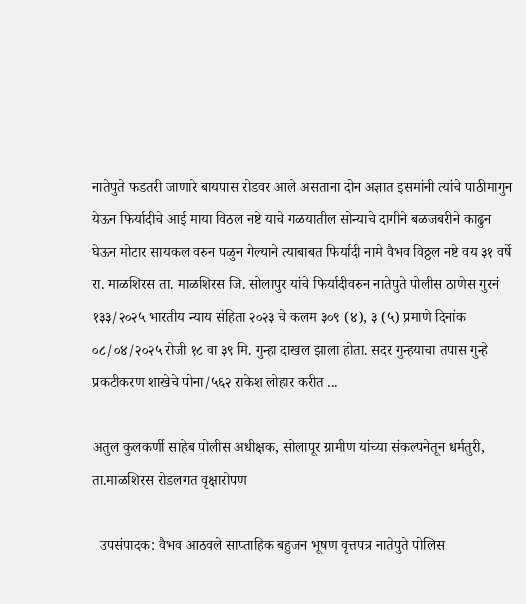नातेपुते फडतरी जाणारे बायपास रोडवर आले असताना दोन अज्ञात इसमांनी त्यांचे पाठीमागुन येऊन फिर्यादीचे आई माया विठल नष्टे याचे गळयातील सोन्याचे दागीने बळजबरीने काढुन घेऊन मोटार सायकल वरुन पळुन गेल्याने त्याबाबत फिर्यादी नामे वैभव विठ्ठल नष्टे वय ३१ वर्षे रा. माळशिरस ता. माळशिरस जि. सोलापुर यांचे फिर्यादीवरुन नातेपुते पोलीस ठाणेस गुरनं १३३/२०२५ भारतीय न्याय संहिता २०२३ चे कलम ३०९ (४), ३ (५) प्रमाणे दिनांक ०८/०४/२०२५ रोजी १८ वा ३९ मि. गुन्हा दाखल झाला होता. सदर गुन्हयाचा तपास गुन्हे प्रकटीकरण शाखेचे पोना/५६२ राकेश लोहार करीत ...

अतुल कुलकर्णी साहेब पोलीस अधीक्षक, सोलापूर ग्रामीण यांच्या संकल्पनेतून धर्मतुरी, ता.माळशिरस रोडलगत वृक्षारोपण

  उपसंपादक: वैभव आठवले साप्ताहिक बहुजन भूषण वृत्तपत्र नातेपुते पोलिस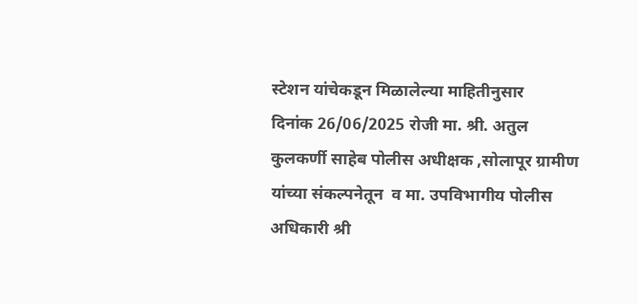स्टेशन यांचेकडून मिळालेल्या माहितीनुसार       दिनांक 26/06/2025 रोजी मा. श्री. अतुल कुलकर्णी साहेब पोलीस अधीक्षक ,सोलापूर ग्रामीण यांच्या संकल्पनेतून  व मा. उपविभागीय पोलीस अधिकारी श्री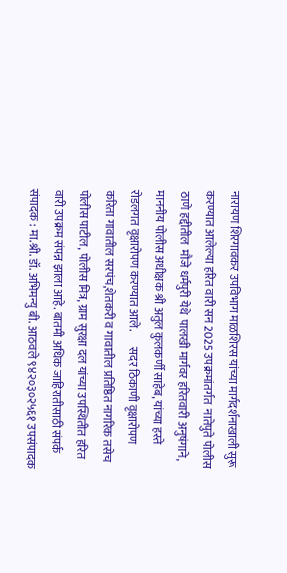नारायण शिरगावकर उपविभाग माळशिरस यांच्या मार्गदर्शनाखाली सुरू करण्यात आलेल्या हरित वारी सन 2025 उपक्रमांतर्गत  नातेपुते पोलीस  ठाणे हद्दीतील  मौजे धर्मपुरी येथे  पालखी मार्गवर हरितवारी अनुषंगाने, माननीय पोलीस अधीक्षक श्री अतुल कुलकर्णी साहेब, यांच्या हस्ते रोडलगत वृक्षारोपण करण्यात आले.       सदर ठिकाणी वृक्षारोपण करिता गावातील सरपंच,शेतकरी व गावातील प्रतिष्ठित नागरिक तसेच  पोलीस पाटील, पोलीस मित्र, ग्राम सुरक्षा दल यांच्या उपस्थितीत हरित वारी उपक्रम संपन्न झाला आहे. बातमी अधिक जाहिरातीसाठी संपर्क संपादक : मा.श्री. डॉ. अभिमन्यु बी. आठवले ९४२०३०२५६१ उपसंपादक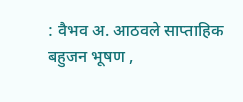: वैभव अ. आठवले साप्ताहिक बहुजन भूषण ,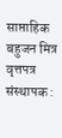साप्ताहिक बहुजन मित्र वृत्तपत्र संस्थापक :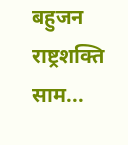बहुजन राष्ट्रशक्ति साम...